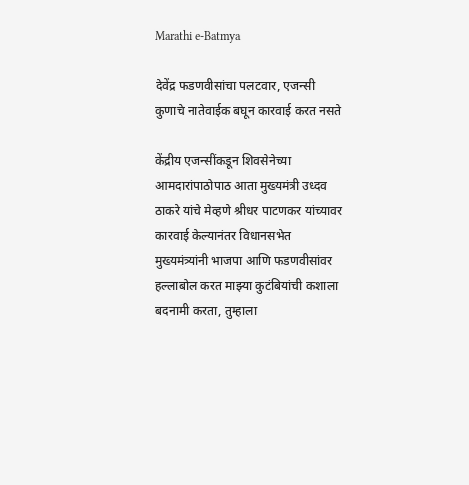Marathi e-Batmya

देवेंद्र फडणवीसांचा पलटवार, एजन्सी कुणाचे नातेवाईक बघून कारवाई करत नसते

केंद्रीय एजन्सींकडून शिवसेनेच्या आमदारांपाठोपाठ आता मुख्यमंत्री उध्दव ठाकरे यांचे मेव्हणे श्रीधर पाटणकर यांच्यावर कारवाई केल्यानंतर विधानसभेत मुख्यमंत्र्यांनी भाजपा आणि फडणवीसांवर हल्लाबोल करत माझ्या कुटंबियांची कशाला बदनामी करता, तुम्हाला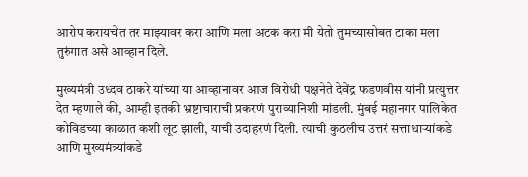आरोप करायचेत तर माझ्यावर करा आणि मला अटक करा मी येतो तुमच्यासोबत टाका मला तुरुंगात असे आव्हान दिले.

मुख्यमंत्री उध्दव ठाकरे यांच्या या आव्हानावर आज विरोधी पक्षनेते देवेंद्र फडणवीस यांनी प्रत्युत्तर देत म्हणाले की, आम्ही इतकी भ्रष्टाचाराची प्रकरणं पुराव्यानिशी मांडली. मुंबई महानगर पालिकेत कोविडच्या काळात कशी लूट झाली, याची उदाहरणं दिली. त्याची कुठलीच उत्तरं सत्ताधाऱ्यांकडे आणि मुख्यमंत्र्यांकडे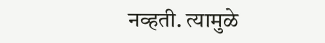नव्हती. त्यामुळे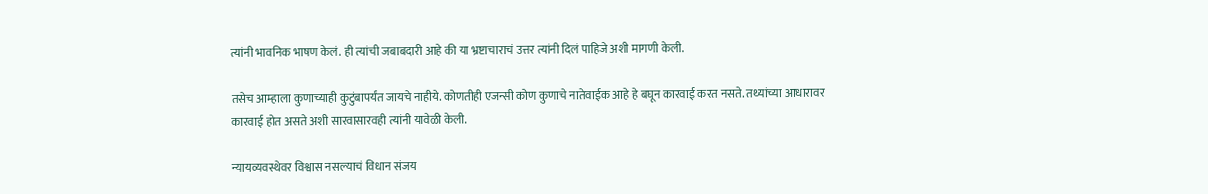त्यांनी भावनिक भाषण केलं. ही त्यांची जबाबदारी आहे की या भ्रष्टाचाराचं उत्तर त्यांनी दिलं पाहिजे अशी मागणी केली.

तसेच आम्हाला कुणाच्याही कुटुंबापर्यंत जायचे नाहीये. कोणतीही एजन्सी कोण कुणाचे नातेवाईक आहे हे बघून कारवाई करत नसते. तथ्यांच्या आधारावर कारवाई होत असते अशी सारवासारवही त्यांनी यावेळी केली.

न्यायव्यवस्थेवर विश्वास नसल्याचं विधान संजय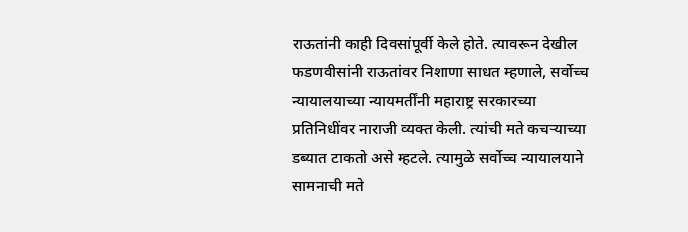राऊतांनी काही दिवसांपूर्वी केले होते. त्यावरून देखील फडणवीसांनी राऊतांवर निशाणा साधत म्हणाले, सर्वोच्च न्यायालयाच्या न्यायमर्तींनी महाराष्ट्र सरकारच्या प्रतिनिधींवर नाराजी व्यक्त केली. त्यांची मते कचऱ्याच्या डब्यात टाकतो असे म्हटले. त्यामुळे सर्वोच्च न्यायालयाने सामनाची मते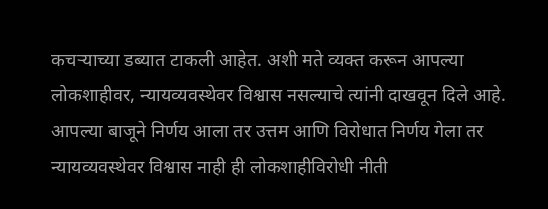कचऱ्याच्या डब्यात टाकली आहेत. अशी मते व्यक्त करून आपल्या लोकशाहीवर, न्यायव्यवस्थेवर विश्वास नसल्याचे त्यांनी दाखवून दिले आहे. आपल्या बाजूने निर्णय आला तर उत्तम आणि विरोधात निर्णय गेला तर न्यायव्यवस्थेवर विश्वास नाही ही लोकशाहीविरोधी नीती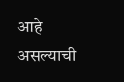आहे असल्याची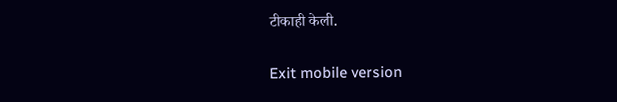टीकाही केली.

Exit mobile version